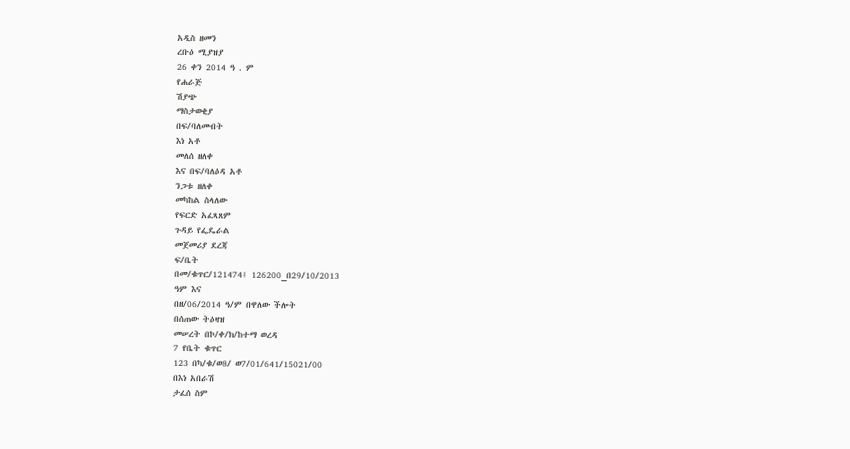አዲስ ዘመን
ረቡዕ ሚያዝያ
26 ቀን 2014 ዓ . ም
የሐራጅ
ሽያጭ
ማስታወቂያ
በፍ/ባለመብት
እነ አቶ
መለሰ ዘለቀ
እና በፍ/ባለዕዳ አቶ
ንጋቱ ዘለቀ
መካከል ስላለው
የፍርድ አፈጻጸም
ጉዳይ የፌዴራል
መጀመሪያ ደረጃ
ፍ/ቤት
በመ/ቁጥር/121474፤ 126200_በ29/10/2013
ዓም እና
በዘ/06/2014 ዓ/ም በዋለው ችሎት
በሰጠው ትዕዛዝ
መሠረት በኮ/ቀ/ክ/ከተማ ወረዳ
7 የቤት ቁጥር
123 በካ/ቁ/ወ8/ ወ7/01/641/15021/00
በእነ አበራሽ
ታፈሰ ስም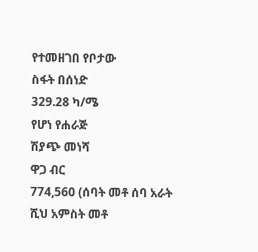የተመዘገበ የቦታው
ስፋት በሰነድ
329.28 ካ/ሜ
የሆነ የሐራጅ
ሽያጭ መነሻ
ዋጋ ብር
774,560 (ሰባት መቶ ሰባ አራት ሺህ አምስት መቶ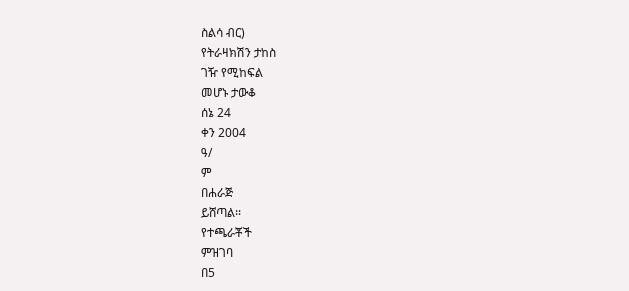ስልሳ ብር)
የትራዛክሽን ታከስ
ገዥ የሚከፍል
መሆኑ ታውቆ
ሰኔ 24
ቀን 2004
ዓ/
ም
በሐራጅ
ይሸጣል፡፡
የተጫራቾች
ምዝገባ
በ5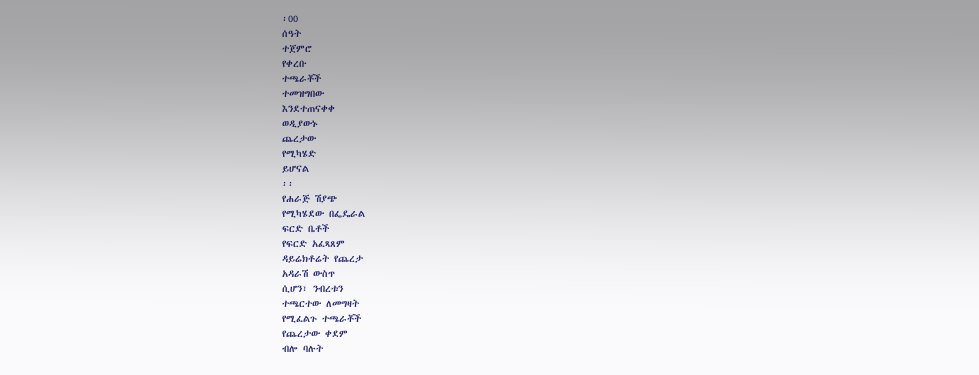፡00
ሰዓት
ተጀምሮ
የቀረቡ
ተጫራቾች
ተመዝግበው
እንደተጠናቀቀ
ወዲያውኑ
ጨረታው
የሚካሄድ
ይሆናል
፡፡
የሐራጅ ሽያጭ
የሚካሄደው በፌዴራል
ፍርድ ቤቶች
የፍርድ አፈጻጸም
ዳይሬክቶሬት የጨረታ
አዳራሽ ውስጥ
ሲሆን፣ ንብረቱን
ተጫርተው ለመግዛት
የሚፈልጉ ተጫራቾች
የጨረታው ቀደም
ብሎ ባሉት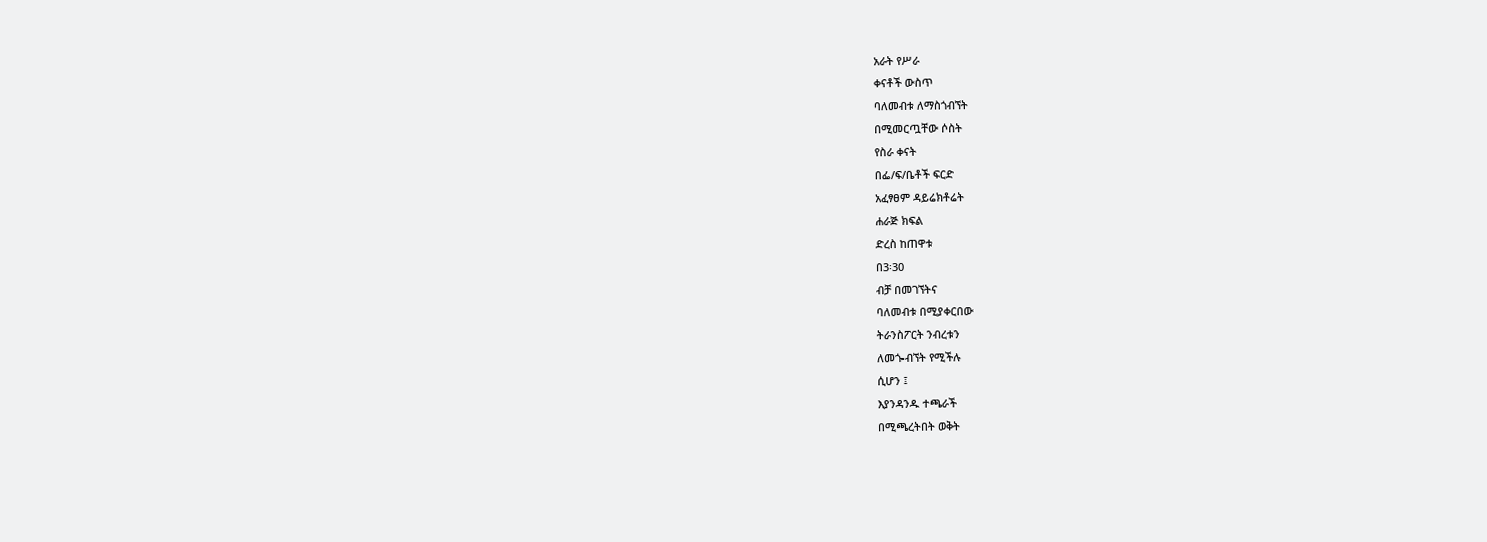አራት የሥራ
ቀናቶች ውስጥ
ባለመብቱ ለማስጎብኘት
በሚመርጧቸው ሶስት
የስራ ቀናት
በፌ/ፍ/ቤቶች ፍርድ
አፈፃፀም ዳይሬክቶሬት
ሐራጅ ክፍል
ድረስ ከጠዋቱ
በ3፡30
ብቻ በመገኘትና
ባለመብቱ በሚያቀርበው
ትራንስፖርት ንብረቱን
ለመጐብኘት የሚችሉ
ሲሆን ፤
እያንዳንዱ ተጫራች
በሚጫረትበት ወቅት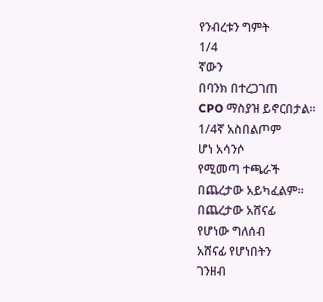የንብረቱን ግምት
1/4
ኛውን
በባንክ በተረጋገጠ
CPO ማስያዝ ይኖርበታል፡፡
1/4ኛ አስበልጦም
ሆነ አሳንሶ
የሚመጣ ተጫራች
በጨረታው አይካፈልም፡፡
በጨረታው አሸናፊ
የሆነው ግለሰብ
አሸናፊ የሆነበትን
ገንዘብ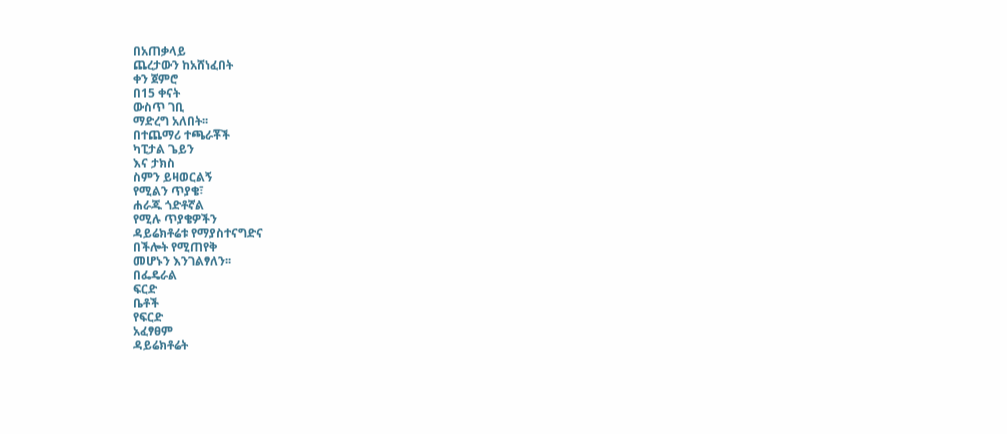በአጠቃላይ
ጨረታውን ከአሸነፈበት
ቀን ጀምሮ
በ15 ቀናት
ውስጥ ገቢ
ማድረግ አለበት፡፡
በተጨማሪ ተጫራቾች
ካፒታል ጌይን
እና ታክስ
ስምን ይዛወርልኝ
የሚልን ጥያቄ፣
ሐራጁ ጎድቶኛል
የሚሉ ጥያቄዎችን
ዳይሬክቶሬቱ የማያስተናግድና
በችሎት የሚጠየቅ
መሆኑን እንገልፃለን፡፡
በፌዴራል
ፍርድ
ቤቶች
የፍርድ
አፈፃፀም
ዳይሬክቶሬት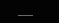___